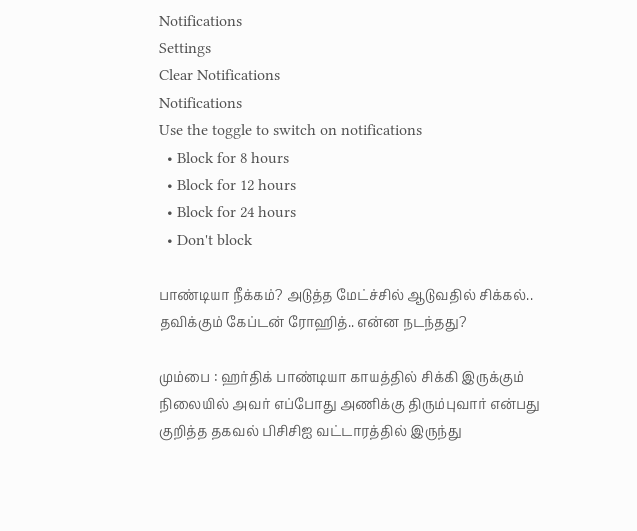Notifications
Settings
Clear Notifications
Notifications
Use the toggle to switch on notifications
  • Block for 8 hours
  • Block for 12 hours
  • Block for 24 hours
  • Don't block

பாண்டியா நீக்கம்? அடுத்த மேட்ச்சில் ஆடுவதில் சிக்கல்.. தவிக்கும் கேப்டன் ரோஹித்.. என்ன நடந்தது?

மும்பை : ஹர்திக் பாண்டியா காயத்தில் சிக்கி இருக்கும் நிலையில் அவர் எப்போது அணிக்கு திரும்புவார் என்பது குறித்த தகவல் பிசிசிஐ வட்டாரத்தில் இருந்து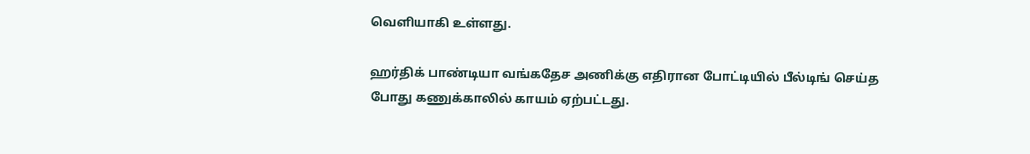வெளியாகி உள்ளது.

ஹர்திக் பாண்டியா வங்கதேச அணிக்கு எதிரான போட்டியில் பீல்டிங் செய்த போது கணுக்காலில் காயம் ஏற்பட்டது.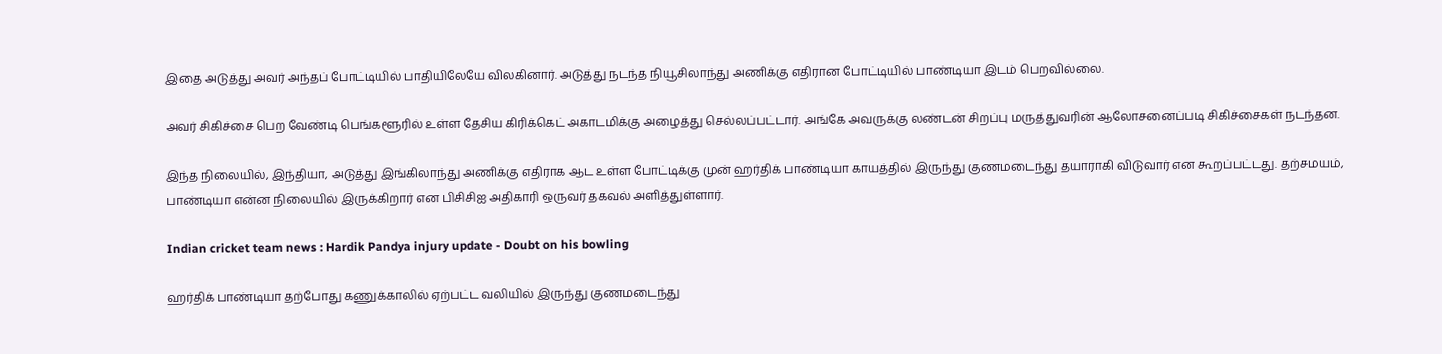இதை அடுத்து அவர் அந்தப் போட்டியில் பாதியிலேயே விலகினார். அடுத்து நடந்த நியூசிலாந்து அணிக்கு எதிரான போட்டியில் பாண்டியா இடம் பெறவில்லை.

அவர் சிகிச்சை பெற வேண்டி பெங்களூரில் உள்ள தேசிய கிரிக்கெட் அகாடமிக்கு அழைத்து செல்லப்பட்டார். அங்கே அவருக்கு லண்டன் சிறப்பு மருத்துவரின் ஆலோசனைப்படி சிகிச்சைகள் நடந்தன.

இந்த நிலையில், இந்தியா, அடுத்து இங்கிலாந்து அணிக்கு எதிராக ஆட உள்ள போட்டிக்கு முன் ஹர்திக் பாண்டியா காயத்தில் இருந்து குணமடைந்து தயாராகி விடுவார் என கூறப்பட்டது. தற்சமயம், பாண்டியா என்ன நிலையில் இருக்கிறார் என பிசிசிஐ அதிகாரி ஒருவர் தகவல் அளித்துள்ளார்.

Indian cricket team news : Hardik Pandya injury update - Doubt on his bowling

ஹர்திக் பாண்டியா தற்போது கணுக்காலில் ஏற்பட்ட வலியில் இருந்து குணமடைந்து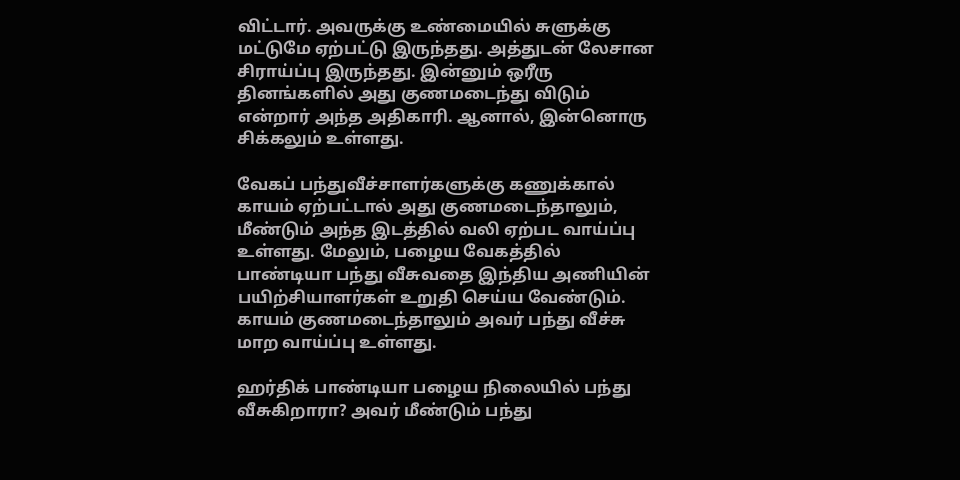விட்டார். அவருக்கு உண்மையில் சுளுக்கு மட்டுமே ஏற்பட்டு இருந்தது. அத்துடன் லேசான சிராய்ப்பு இருந்தது. இன்னும் ஒரீரு தினங்களில் அது குணமடைந்து விடும் என்றார் அந்த அதிகாரி. ஆனால், இன்னொரு சிக்கலும் உள்ளது.

வேகப் பந்துவீச்சாளர்களுக்கு கணுக்கால் காயம் ஏற்பட்டால் அது குணமடைந்தாலும், மீண்டும் அந்த இடத்தில் வலி ஏற்பட வாய்ப்பு உள்ளது. மேலும், பழைய வேகத்தில் பாண்டியா பந்து வீசுவதை இந்திய அணியின் பயிற்சியாளர்கள் உறுதி செய்ய வேண்டும். காயம் குணமடைந்தாலும் அவர் பந்து வீச்சு மாற வாய்ப்பு உள்ளது.

ஹர்திக் பாண்டியா பழைய நிலையில் பந்து வீசுகிறாரா? அவர் மீண்டும் பந்து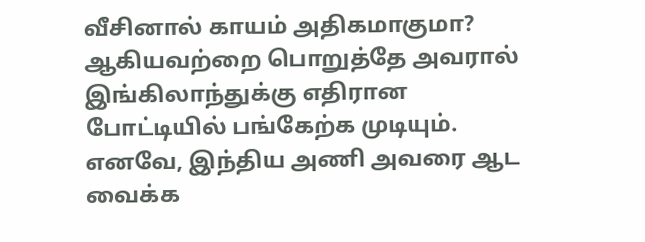வீசினால் காயம் அதிகமாகுமா? ஆகியவற்றை பொறுத்தே அவரால் இங்கிலாந்துக்கு எதிரான போட்டியில் பங்கேற்க முடியும். எனவே, இந்திய அணி அவரை ஆட வைக்க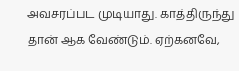அவசரப்பட முடியாது. காத்திருந்து தான் ஆக வேண்டும். ஏற்கனவே,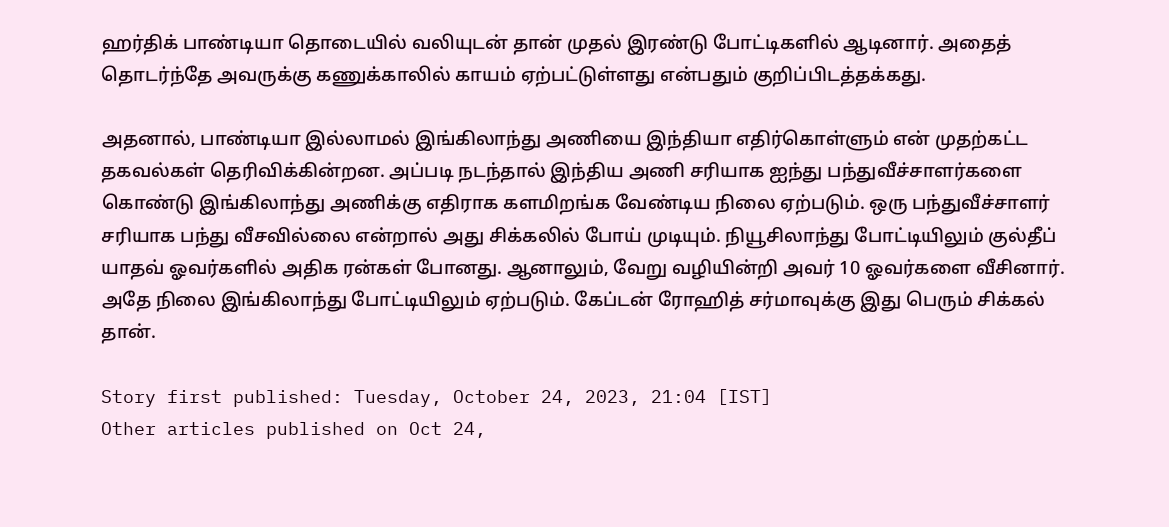ஹர்திக் பாண்டியா தொடையில் வலியுடன் தான் முதல் இரண்டு போட்டிகளில் ஆடினார். அதைத் தொடர்ந்தே அவருக்கு கணுக்காலில் காயம் ஏற்பட்டுள்ளது என்பதும் குறிப்பிடத்தக்கது.

அதனால், பாண்டியா இல்லாமல் இங்கிலாந்து அணியை இந்தியா எதிர்கொள்ளும் என் முதற்கட்ட தகவல்கள் தெரிவிக்கின்றன. அப்படி நடந்தால் இந்திய அணி சரியாக ஐந்து பந்துவீச்சாளர்களை கொண்டு இங்கிலாந்து அணிக்கு எதிராக களமிறங்க வேண்டிய நிலை ஏற்படும். ஒரு பந்துவீச்சாளர் சரியாக பந்து வீசவில்லை என்றால் அது சிக்கலில் போய் முடியும். நியூசிலாந்து போட்டியிலும் குல்தீப் யாதவ் ஓவர்களில் அதிக ரன்கள் போனது. ஆனாலும், வேறு வழியின்றி அவர் 10 ஓவர்களை வீசினார். அதே நிலை இங்கிலாந்து போட்டியிலும் ஏற்படும். கேப்டன் ரோஹித் சர்மாவுக்கு இது பெரும் சிக்கல் தான்.

Story first published: Tuesday, October 24, 2023, 21:04 [IST]
Other articles published on Oct 24,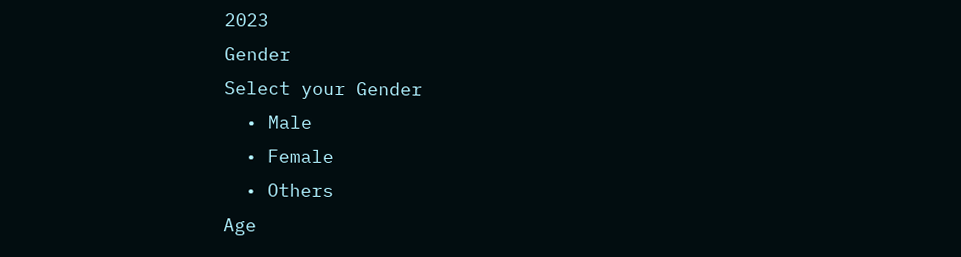2023
Gender
Select your Gender
  • Male
  • Female
  • Others
Age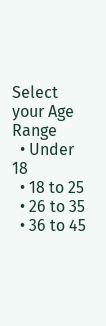Select your Age Range
  • Under 18
  • 18 to 25
  • 26 to 35
  • 36 to 45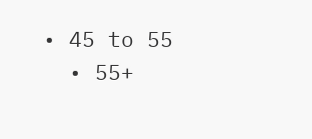• 45 to 55
  • 55+